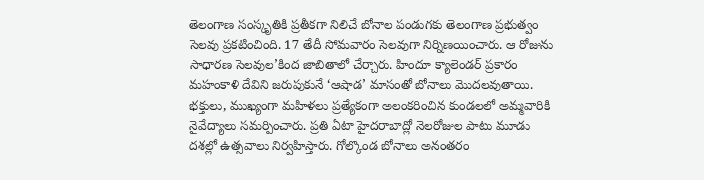తెలంగాణ సంస్కృతికి ప్రతీకగా నిలిచే బోనాల పండుగకు తెలంగాణ ప్రభుత్వం సెలవు ప్రకటించింది. 17 తేదీ సోమవారం సెలవుగా నిర్నిణయించారు. ఆ రోజును సాధారణ సెలవుల’కింద జాబితాలో చేర్చారు. హిందూ క్యాలెండర్ ప్రకారం మహంకాళి దేవిని జరుపుకునే ‘ఆషాడ’ మాసంతో బోనాలు మొదలవుతాయి. భక్తులు, ముఖ్యంగా మహిళలు ప్రత్యేకంగా అలంకరించిన కుండలలో అమ్మవారికి నైవేద్యాలు సమర్పించారు. ప్రతి ఏటా హైదరాబాద్లో నెలరోజుల పాటు మూడు దశల్లో ఉత్సవాలు నిర్వహిస్తారు. గోల్కొండ బోనాలు అనంతరం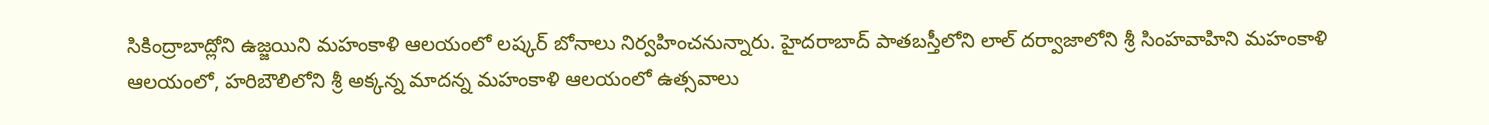సికింద్రాబాద్లోని ఉజ్జయిని మహంకాళి ఆలయంలో లష్కర్ బోనాలు నిర్వహించనున్నారు. హైదరాబాద్ పాతబస్తీలోని లాల్ దర్వాజాలోని శ్రీ సింహవాహిని మహంకాళి ఆలయంలో, హరిబౌలిలోని శ్రీ అక్కన్న మాదన్న మహంకాళి ఆలయంలో ఉత్సవాలు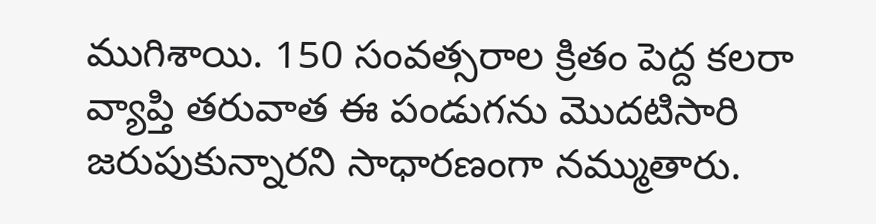ముగిశాయి. 150 సంవత్సరాల క్రితం పెద్ద కలరా వ్యాప్తి తరువాత ఈ పండుగను మొదటిసారి జరుపుకున్నారని సాధారణంగా నమ్ముతారు.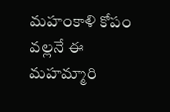మహంకాళి కోపం వల్లనే ఈ మహమ్మారి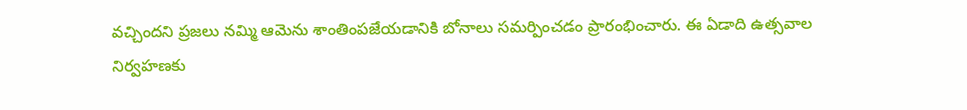వచ్చిందని ప్రజలు నమ్మి ఆమెను శాంతింపజేయడానికి బోనాలు సమర్పించడం ప్రారంభించారు. ఈ ఏడాది ఉత్సవాల నిర్వహణకు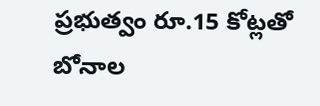ప్రభుత్వం రూ.15 కోట్లతో బోనాల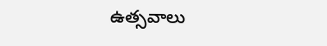ఉత్సవాలు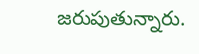జరుపుతున్నారు.